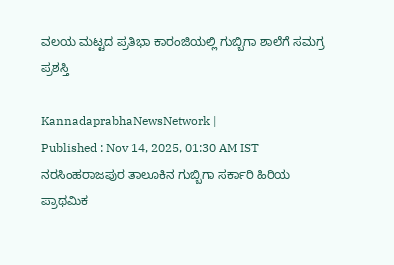ವಲಯ ಮಟ್ಟದ ಪ್ರತಿಭಾ ಕಾರಂಜಿಯಲ್ಲಿ ಗುಬ್ಬಿಗಾ ಶಾಲೆಗೆ ಸಮಗ್ರ ಪ್ರಶಸ್ತಿ

KannadaprabhaNewsNetwork |
Published : Nov 14, 2025, 01:30 AM IST
ನರಸಿಂಹರಾಜಪುರ ತಾಲೂಕಿನ ಗುಬ್ಬಿಗಾ ಸರ್ಕಾರಿ ಹಿರಿಯ ಪ್ರಾಥಮಿಕ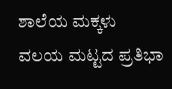ಶಾಲೆಯ ಮಕ್ಕಳು ವಲಯ ಮಟ್ಟದ ಪ್ರತಿಭಾ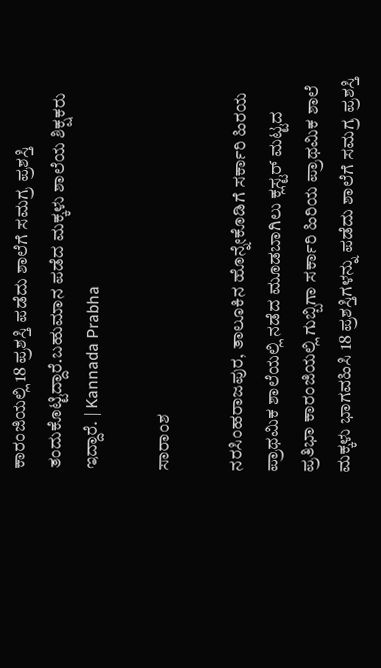ಕಾರಂಜಿಯಲ್ಲಿ 18 ಪ್ರಶಸ್ತಿ ಪಡೆದು ಶಾಲೆಗೆ ಸಮಗ್ರ ಪ್ರಶಸ್ತಿ ತಂದುಕೊಟ್ಟಿದ್ದಾರೆ.ಬಹುಮಾನ ಪಡೆದ ಮಕ್ಕಳು ಶಾಲೆಯ ಶಿಕ್ಷಕರು ಇದ್ದಾರೆ. | Kannada Prabha

ಸಾರಾಂಶ

ನರಸಿಂಹರಾಜಪುರ, ತಾಲೂಕಿನ ಹೊನ್ನೇಕೊಡಿಗೆ ಸರ್ಕಾರಿ ಹಿರಯ ಪ್ರಾಥಮಿಕ ಶಾಲೆಯಲ್ಲಿ ನಡೆದ ಮೂಡಬಾಗಿಲು ಕ್ಲಸ್ಟರ್ ಮಟ್ಟದ ಪ್ರತಿಭಾ ಕಾರಂಜಿಯಲ್ಲಿ ಗುಬ್ಬಿಗಾ ಸರ್ಕಾರಿ ಹಿರಿಯ ಪ್ರಾಥಮಿಕ ಶಾಲೆ ಮಕ್ಕಳು ಭಾಗವಹಿಸಿ 18 ಪ್ರಶಸ್ತಿಗಳನ್ನು ಪಡೆದು ಶಾಲೆಗೆ ಸಮಗ್ರ ಪ್ರಶಸ್ತಿ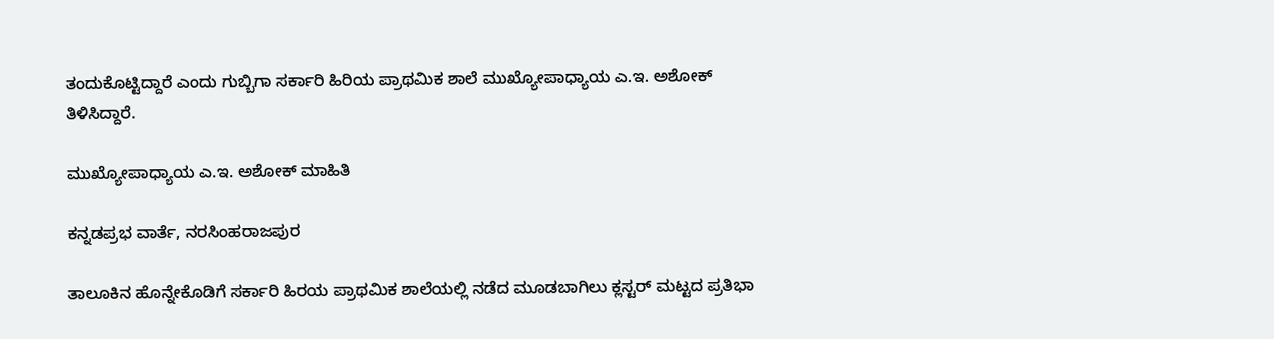ತಂದುಕೊಟ್ಟಿದ್ದಾರೆ ಎಂದು ಗುಬ್ಬಿಗಾ ಸರ್ಕಾರಿ ಹಿರಿಯ ಪ್ರಾಥಮಿಕ ಶಾಲೆ ಮುಖ್ಯೋಪಾಧ್ಯಾಯ ಎ.ಇ. ಅಶೋಕ್ ತಿಳಿಸಿದ್ದಾರೆ.

ಮುಖ್ಯೋಪಾಧ್ಯಾಯ ಎ.ಇ. ಅಶೋಕ್ ಮಾಹಿತಿ

ಕನ್ನಡಪ್ರಭ ವಾರ್ತೆ, ನರಸಿಂಹರಾಜಪುರ

ತಾಲೂಕಿನ ಹೊನ್ನೇಕೊಡಿಗೆ ಸರ್ಕಾರಿ ಹಿರಯ ಪ್ರಾಥಮಿಕ ಶಾಲೆಯಲ್ಲಿ ನಡೆದ ಮೂಡಬಾಗಿಲು ಕ್ಲಸ್ಟರ್ ಮಟ್ಟದ ಪ್ರತಿಭಾ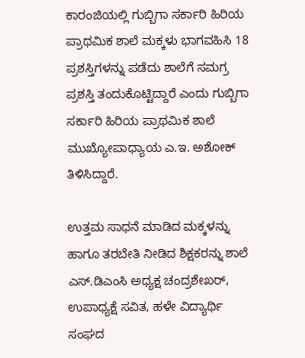ಕಾರಂಜಿಯಲ್ಲಿ ಗುಬ್ಬಿಗಾ ಸರ್ಕಾರಿ ಹಿರಿಯ ಪ್ರಾಥಮಿಕ ಶಾಲೆ ಮಕ್ಕಳು ಭಾಗವಹಿಸಿ 18 ಪ್ರಶಸ್ತಿಗಳನ್ನು ಪಡೆದು ಶಾಲೆಗೆ ಸಮಗ್ರ ಪ್ರಶಸ್ತಿ ತಂದುಕೊಟ್ಟಿದ್ದಾರೆ ಎಂದು ಗುಬ್ಬಿಗಾ ಸರ್ಕಾರಿ ಹಿರಿಯ ಪ್ರಾಥಮಿಕ ಶಾಲೆ ಮುಖ್ಯೋಪಾಧ್ಯಾಯ ಎ.ಇ. ಅಶೋಕ್ ತಿಳಿಸಿದ್ದಾರೆ.

ಉತ್ತಮ ಸಾಧನೆ ಮಾಡಿದ ಮಕ್ಕಳನ್ನು ಹಾಗೂ ತರಬೇತಿ ನೀಡಿದ ಶಿಕ್ಷಕರನ್ನು ಶಾಲೆ ಎಸ್.ಡಿಎಂಸಿ ಅಧ್ಯಕ್ಷ ಚಂದ್ರಶೇಖರ್, ಉಪಾಧ್ಯಕ್ಷೆ ಸವಿತ, ಹಳೇ ವಿದ್ಯಾರ್ಥಿ ಸಂಘದ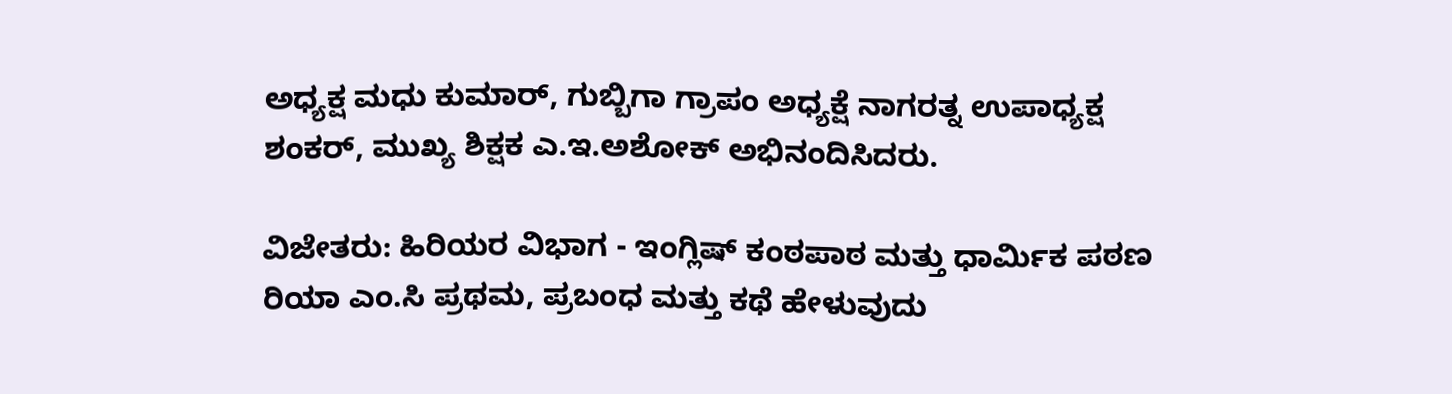ಅಧ್ಯಕ್ಷ ಮಧು ಕುಮಾರ್, ಗುಬ್ಬಿಗಾ ಗ್ರಾಪಂ ಅಧ್ಯಕ್ಷೆ ನಾಗರತ್ನ ಉಪಾಧ್ಯಕ್ಷ ಶಂಕರ್, ಮುಖ್ಯ ಶಿಕ್ಷಕ ಎ.ಇ.ಅಶೋಕ್ ಅಭಿನಂದಿಸಿದರು.

ವಿಜೇತರು: ಹಿರಿಯರ ವಿಭಾಗ - ಇಂಗ್ಲಿಷ್ ಕಂಠಪಾಠ ಮತ್ತು ಧಾರ್ಮಿಕ ಪಠಣ ರಿಯಾ ಎಂ.ಸಿ ಪ್ರಥಮ, ಪ್ರಬಂಧ ಮತ್ತು ಕಥೆ ಹೇಳುವುದು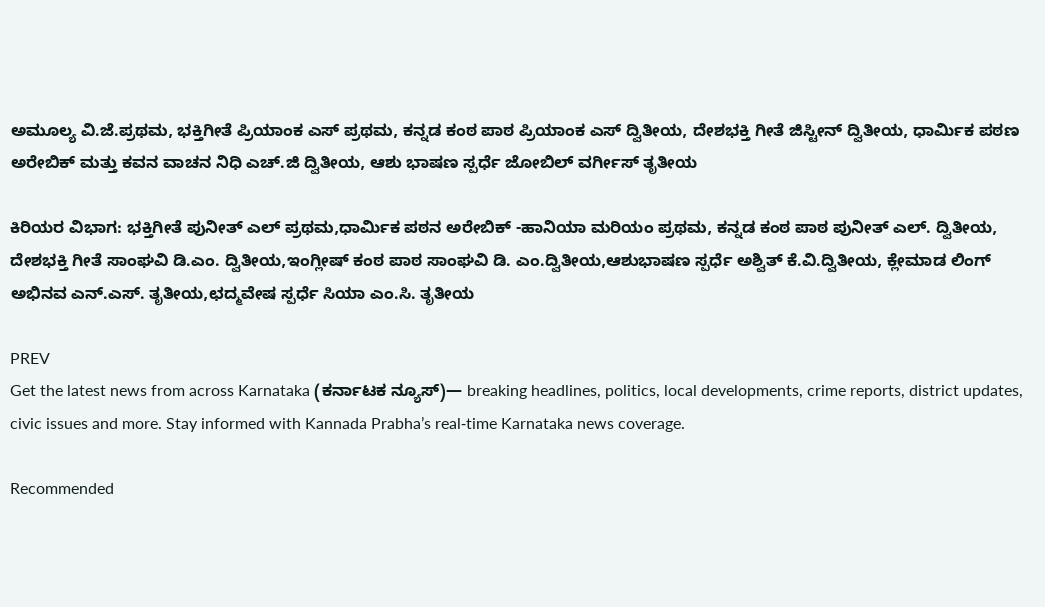ಅಮೂಲ್ಯ ವಿ.ಜೆ.ಪ್ರಥಮ, ಭಕ್ತಿಗೀತೆ ಪ್ರಿಯಾಂಕ ಎಸ್ ಪ್ರಥಮ, ಕನ್ನಡ ಕಂಠ ಪಾಠ ಪ್ರಿಯಾಂಕ ಎಸ್ ದ್ವಿತೀಯ, ದೇಶಭಕ್ತಿ ಗೀತೆ ಜಿಸ್ಟೀನ್ ದ್ವಿತೀಯ, ಧಾರ್ಮಿಕ ಪಠಣ ಅರೇಬಿಕ್ ಮತ್ತು ಕವನ ವಾಚನ ನಿಧಿ ಎಚ್.ಜಿ ದ್ವಿತೀಯ, ಆಶು ಭಾಷಣ ಸ್ಪರ್ಧೆ ಜೋಬಿಲ್ ವರ್ಗೀಸ್ ತೃತೀಯ

ಕಿರಿಯರ ವಿಭಾಗ: ಭಕ್ತಿಗೀತೆ ಪುನೀತ್ ಎಲ್ ಪ್ರಥಮ,ಧಾರ್ಮಿಕ ಪಠನ ಅರೇಬಿಕ್ -ಹಾನಿಯಾ ಮರಿಯಂ ಪ್ರಥಮ, ಕನ್ನಡ ಕಂಠ ಪಾಠ ಪುನೀತ್ ಎಲ್. ದ್ವಿತೀಯ, ದೇಶಭಕ್ತಿ ಗೀತೆ ಸಾಂಘವಿ ಡಿ.ಎಂ. ದ್ವಿತೀಯ,ಇಂಗ್ಲೀಷ್ ಕಂಠ ಪಾಠ ಸಾಂಘವಿ ಡಿ. ಎಂ.ದ್ವಿತೀಯ,ಆಶುಭಾಷಣ ಸ್ಪರ್ಧೆ ಅಶ್ವಿತ್ ಕೆ.ವಿ.ದ್ವಿತೀಯ, ಕ್ಲೇಮಾಡ ಲಿಂಗ್ ಅಭಿನವ ಎನ್.ಎಸ್. ತೃತೀಯ,ಛದ್ಮವೇಷ ಸ್ಪರ್ಧೆ ಸಿಯಾ ಎಂ.ಸಿ. ತೃತೀಯ

PREV
Get the latest news from across Karnataka (ಕರ್ನಾಟಕ ನ್ಯೂಸ್)— breaking headlines, politics, local developments, crime reports, district updates, civic issues and more. Stay informed with Kannada Prabha’s real‑time Karnataka news coverage.

Recommended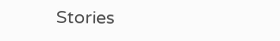Stories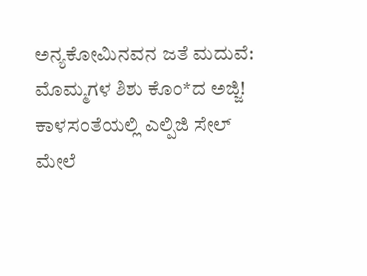ಅನ್ಯಕೋಮಿನವನ ಜತೆ ಮದುವೆ: ಮೊಮ್ಮಗಳ ಶಿಶು ಕೊಂ*ದ ಅಜ್ಜಿ!
ಕಾಳಸಂತೆಯಲ್ಲಿ ಎಲ್ಪಿಜಿ ಸೇಲ್‌ ಮೇಲೆ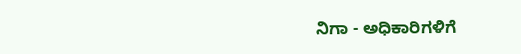ನಿಗಾ - ಅಧಿಕಾರಿಗಳಿಗೆ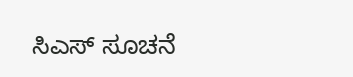ಸಿಎಸ್‌ ಸೂಚನೆ